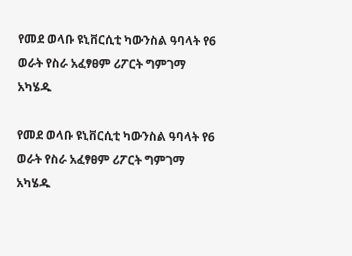የመደ ወላቡ ዩኒቨርሲቲ ካውንስል ዓባላት የ6 ወራት የስራ አፈፃፀም ሪፖርት ግምገማ  አካሄዱ

የመደ ወላቡ ዩኒቨርሲቲ ካውንስል ዓባላት የ6 ወራት የስራ አፈፃፀም ሪፖርት ግምገማ አካሄዱ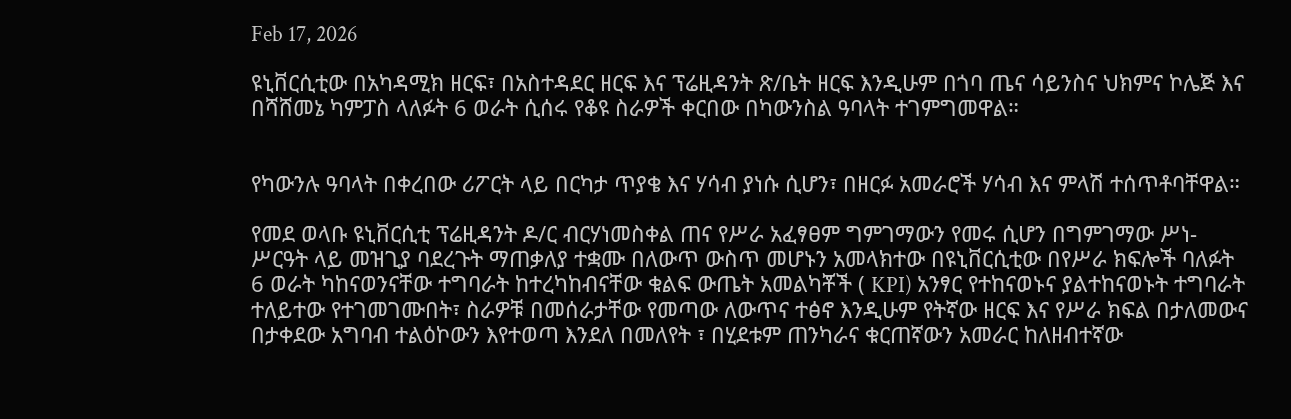Feb 17, 2026

ዩኒቨርሲቲው በአካዳሚክ ዘርፍ፣ በአስተዳደር ዘርፍ እና ፕሬዚዳንት ጽ/ቤት ዘርፍ እንዲሁም በጎባ ጤና ሳይንስና ህክምና ኮሌጅ እና በሻሸመኔ ካምፓስ ላለፉት 6 ወራት ሲሰሩ የቆዩ ስራዎች ቀርበው በካውንስል ዓባላት ተገምግመዋል።


የካውንሉ ዓባላት በቀረበው ሪፖርት ላይ በርካታ ጥያቄ እና ሃሳብ ያነሱ ሲሆን፣ በዘርፉ አመራሮች ሃሳብ እና ምላሽ ተሰጥቶባቸዋል።

የመደ ወላቡ ዩኒቨርሲቲ ፕሬዚዳንት ዶ/ር ብርሃነመስቀል ጠና የሥራ አፈፃፀም ግምገማውን የመሩ ሲሆን በግምገማው ሥነ-ሥርዓት ላይ መዝጊያ ባደረጉት ማጠቃለያ ተቋሙ በለውጥ ውስጥ መሆኑን አመላክተው በዩኒቨርሲቲው በየሥራ ክፍሎች ባለፉት 6 ወራት ካከናወንናቸው ተግባራት ከተረካከብናቸው ቁልፍ ውጤት አመልካቾች ( KPI) አንፃር የተከናወኑና ያልተከናወኑት ተግባራት ተለይተው የተገመገሙበት፣ ስራዎቹ በመሰራታቸው የመጣው ለውጥና ተፅኖ እንዲሁም የትኛው ዘርፍ እና የሥራ ክፍል በታለመውና በታቀደው አግባብ ተልዕኮውን እየተወጣ እንደለ በመለየት ፣ በሂደቱም ጠንካራና ቁርጠኛውን አመራር ከለዘብተኛው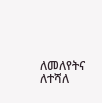ለመለየትና ለተሻለ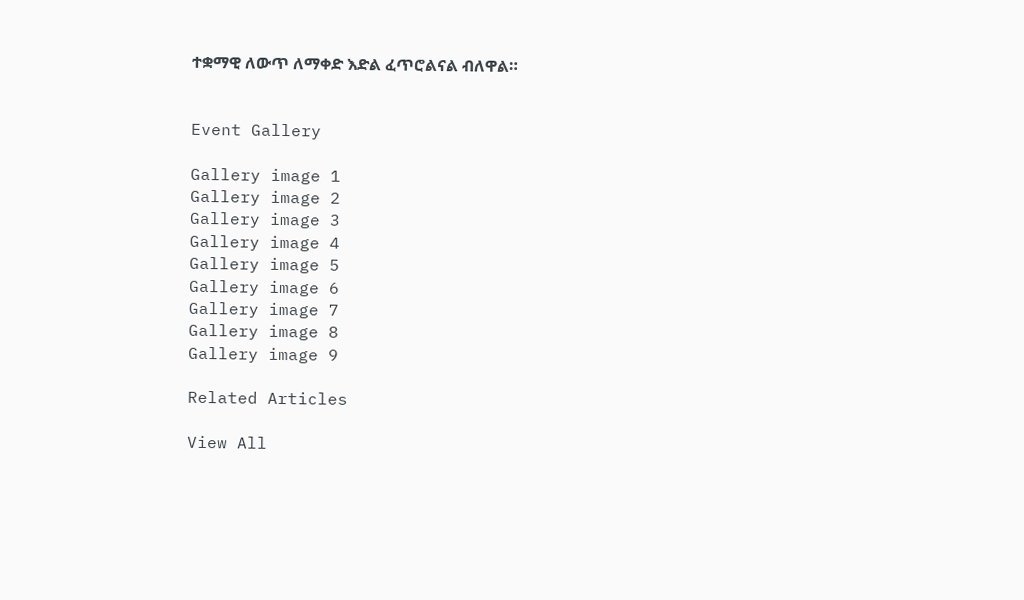ተቋማዊ ለውጥ ለማቀድ እድል ፈጥሮልናል ብለዋል።


Event Gallery

Gallery image 1
Gallery image 2
Gallery image 3
Gallery image 4
Gallery image 5
Gallery image 6
Gallery image 7
Gallery image 8
Gallery image 9

Related Articles

View All